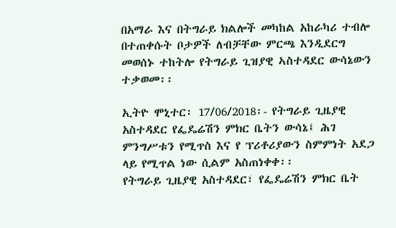በአማራ እና በትግራይ ክልሎች መካከል አከራካሪ ተብሎ በተጠቀሱት ቦታዎች ለብቻቸው ምርጫ እንዲደርግ መወሰኑ ተከትሎ የትግራይ ጊዝያዊ ኣስተዳደር ውሳኔውን ተቃወመ፡፡

ኢትዮ ሞኒተር፡ 17/06/2018፡- የትግራይ ጊዜያዊ አስተዳደር የፌዴሬሽን ምክር ቤትን ውሳኔ፤ ሕገ ምንግሥቱን የሚጥስ እና የ ፕሪቶሪያውን ስምምነት አደጋ ላይ የሚጥል ነው ሲልም አስጠነቀቀ፡፡
የትግራይ ጊዜያዊ አስተዳደር፣ የፌዴሬሽን ምክር ቤት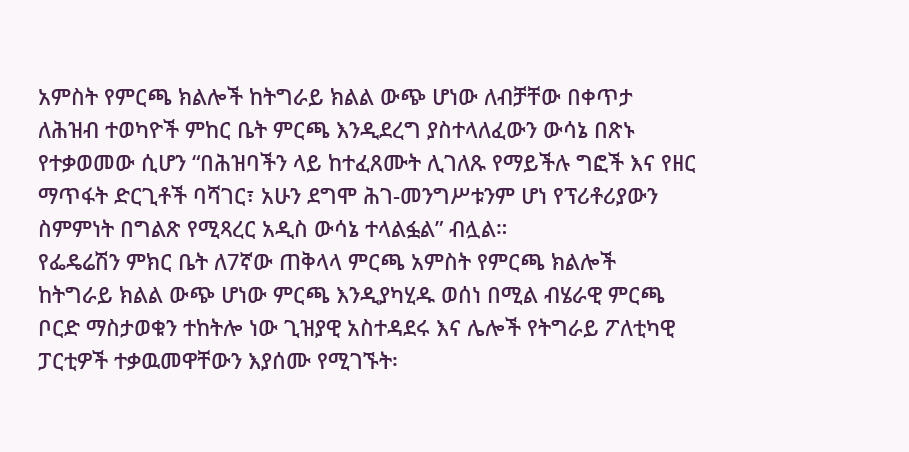አምስት የምርጫ ክልሎች ከትግራይ ክልል ውጭ ሆነው ለብቻቸው በቀጥታ ለሕዝብ ተወካዮች ምከር ቤት ምርጫ እንዲደረግ ያስተላለፈውን ውሳኔ በጽኑ የተቃወመው ሲሆን “በሕዝባችን ላይ ከተፈጸሙት ሊገለጹ የማይችሉ ግፎች እና የዘር ማጥፋት ድርጊቶች ባሻገር፣ አሁን ደግሞ ሕገ-መንግሥቱንም ሆነ የፕሪቶሪያውን ስምምነት በግልጽ የሚጻረር አዲስ ውሳኔ ተላልፏል” ብሏል።
የፌዴሬሽን ምክር ቤት ለ7ኛው ጠቅላላ ምርጫ አምስት የምርጫ ክልሎች ከትግራይ ክልል ውጭ ሆነው ምርጫ እንዲያካሂዱ ወሰነ በሚል ብሄራዊ ምርጫ ቦርድ ማስታወቁን ተከትሎ ነው ጊዝያዊ አስተዳደሩ እና ሌሎች የትግራይ ፖለቲካዊ ፓርቲዎች ተቃዉመዋቸውን እያሰሙ የሚገኙት፡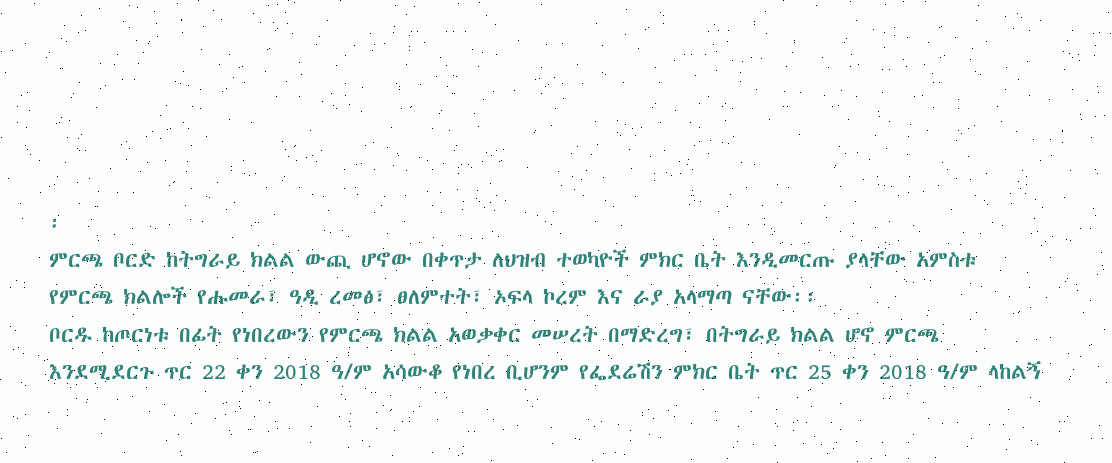፡
ምርጫ ቦርድ ከትግራይ ክልል ውጪ ሆኖው በቀጥታ ለህዝብ ተወካዮች ምክር ቤት እንዲመርጡ ያላቸው አምስቱ የምርጫ ክልሎች የሑመራ፣ ዓዲ ረመፅ፣ ፀለምተት፣ ኦፍላ ኮረም እና ራያ አላማጣ ናቸው፡፡
ቦርዱ ከጦርነቱ በፊት የነበረውን የምርጫ ክልል አወቃቀር መሠረት በማድረግ፣ በትግራይ ክልል ሆኖ ምርጫ እንደሚደርጉ ጥር 22 ቀን 2018 ዓ/ም አሳውቆ የነበረ ቢሆንም የፌደሬሽን ምክር ቤት ጥር 25 ቀን 2018 ዓ/ም ላከልኝ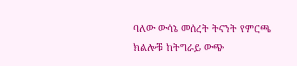ባለው ውሳኔ መሰረት ትናንት የምርጫ ክልሎቹ ከትግራይ ውጭ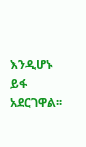እንዲሆኑ ይፋ አደርገዋል፡፡